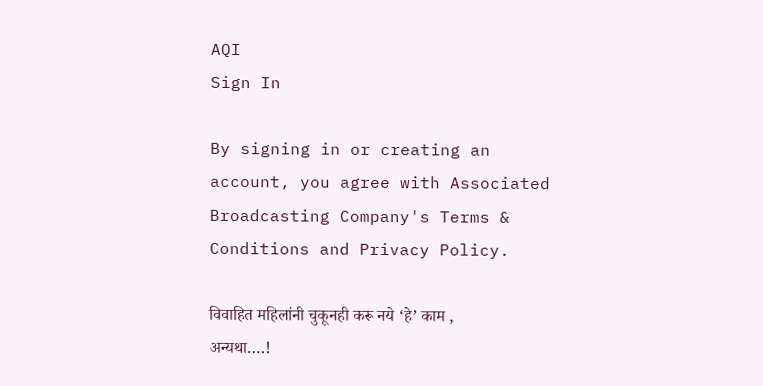AQI
Sign In

By signing in or creating an account, you agree with Associated Broadcasting Company's Terms & Conditions and Privacy Policy.

विवाहित महिलांनी चुकूनही करू नये ‘हे’ काम , अन्यथा….!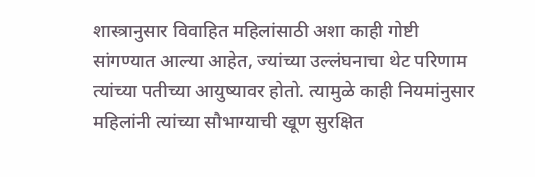शास्त्रानुसार विवाहित महिलांसाठी अशा काही गोष्टी सांगण्यात आल्या आहेत, ज्यांच्या उल्लंघनाचा थेट परिणाम त्यांच्या पतीच्या आयुष्यावर होतो. त्यामुळे काही नियमांनुसार महिलांनी त्यांच्या सौभाग्याची खूण सुरक्षित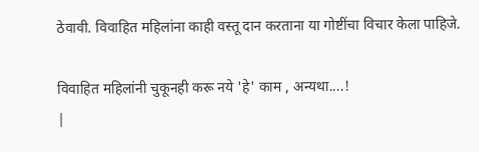ठेवावी. विवाहित महिलांना काही वस्तू दान करताना या गोष्टींचा विचार केला पाहिजे.

विवाहित महिलांनी चुकूनही करू नये 'हे' काम , अन्यथा....!
|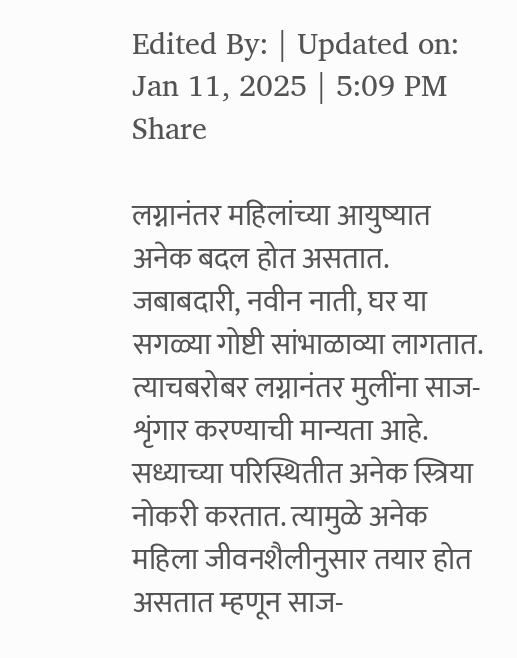Edited By: | Updated on: Jan 11, 2025 | 5:09 PM
Share

लग्नानंतर महिलांच्या आयुष्यात अनेक बदल होत असतात. जबाबदारी, नवीन नाती, घर या सगळ्या गोष्टी सांभाळाव्या लागतात. त्याचबरोबर लग्नानंतर मुलींना साज-शृंगार करण्याची मान्यता आहे. सध्याच्या परिस्थितीत अनेक स्त्रिया नोकरी करतात. त्यामुळे अनेक महिला जीवनशैलीनुसार तयार होत असतात म्हणून साज-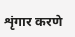शृंगार करणे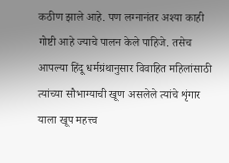कठीण झाले आहे. पण लग्नानंतर अश्या काही गोष्टी आहे ज्याचे पालन केले पाहिजे. तसेच आपल्या हिंदू धर्मग्रंथानुसार विवाहित महिलांसाठी त्यांच्या सौभाग्याची खूण असलेले त्यांचे शृंगार याला खूप महत्त्व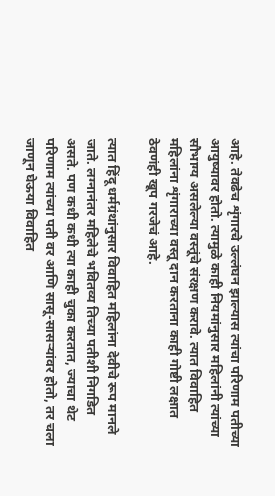आहे. तेवढेच शृंगारचे उल्लंघन झाल्यास त्यांचा परिणाम पतीच्या आयुष्यावर होतो. त्यामुळे काही नियमांनुसार महिलांनी त्यांच्या सौभाग्य असलेल्या वस्तूंचे संरक्षण करावे. त्यात विवाहित महिलांना शृंगाराच्या वस्तू दान करताना काही गोष्टी लक्षात ठेवणंही खूप गरजेचं आहे.

त्यात हिंदू धर्मग्रंथांनुसार विवाहित महिलांना देवीचे रूप मानले जाते. लग्नानंतर महिलेचे भवितव्य तिच्या पतीशी निगडित असते. पण कधी कधी त्या काही चुका करतात, ज्याचा थेट परिणाम त्यांच्या पती वर आणि सासू-सासऱ्यांवर होतो, तर चला जाणून घेऊया विवाहित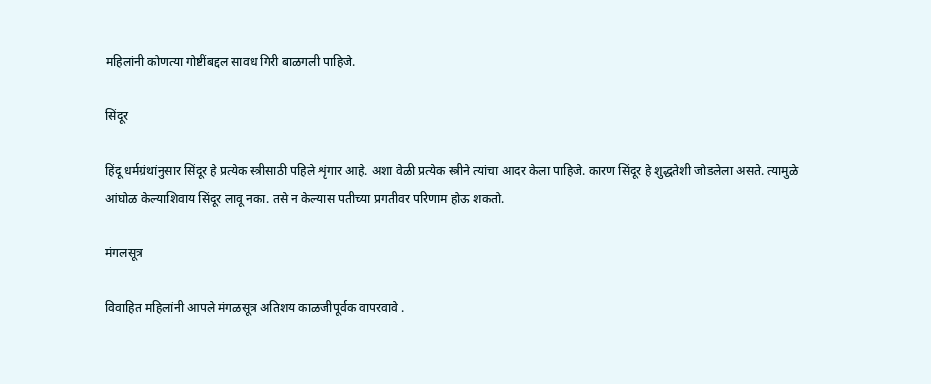महिलांनी कोणत्या गोष्टींबद्दल सावध गिरी बाळगली पाहिजे.

सिंदूर

हिंदू धर्मग्रंथांनुसार सिंदूर हे प्रत्येक स्त्रीसाठी पहिले शृंगार आहे. अशा वेळी प्रत्येक स्त्रीने त्यांचा आदर केला पाहिजे. कारण सिंदूर हे शुद्धतेशी जोडलेला असते. त्यामुळे आंघोळ केल्याशिवाय सिंदूर लावू नका. तसे न केल्यास पतीच्या प्रगतीवर परिणाम होऊ शकतो.

मंगलसूत्र

विवाहित महिलांनी आपले मंगळसूत्र अतिशय काळजीपूर्वक वापरवावे .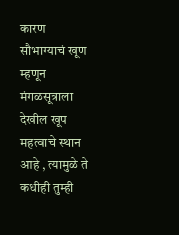कारण सौभाग्याचं खूण म्हणून मंगळसूत्राला देखील खूप महत्वाचे स्थान आहे , त्यामुळे ते कधीही तुम्ही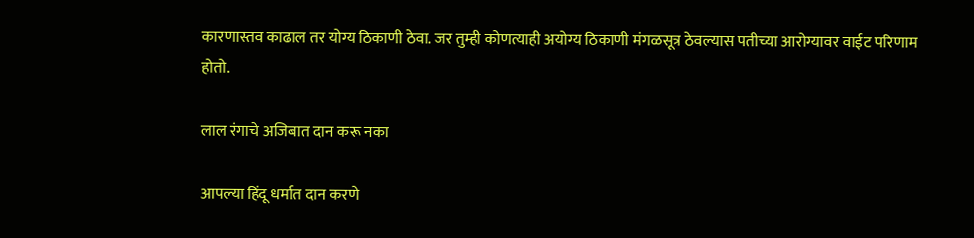कारणास्तव काढाल तर योग्य ठिकाणी ठेवा. जर तुम्ही कोणत्याही अयोग्य ठिकाणी मंगळसूत्र ठेवल्यास पतीच्या आरोग्यावर वाईट परिणाम होतो.

लाल रंगाचे अजिबात दान करू नका

आपल्या हिंदू धर्मात दान करणे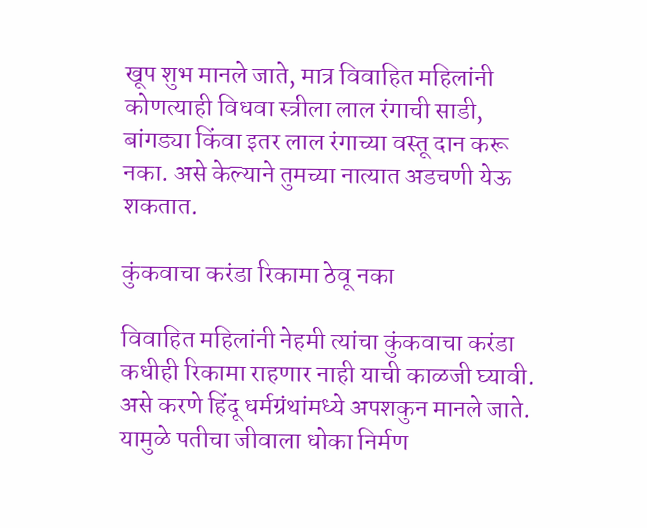खूप शुभ मानले जाते, मात्र विवाहित महिलांनी कोणत्याही विधवा स्त्रीला लाल रंगाची साडी, बांगड्या किंवा इतर लाल रंगाच्या वस्तू दान करू नका. असे केल्याने तुमच्या नात्यात अडचणी येऊ शकतात.

कुंकवाचा करंडा रिकामा ठेवू नका

विवाहित महिलांनी नेहमी त्यांचा कुंकवाचा करंडा कधीही रिकामा राहणार नाही याची काळजी घ्यावी. असे करणे हिंदू धर्मग्रंथांमध्ये अपशकुन मानले जाते. यामुळे पतीचा जीवाला धोका निर्मण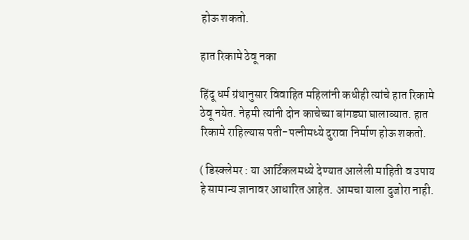होऊ शकतो.

हात रिकामे ठेवू नका

हिंदू धर्म ग्रंथानुसार विवाहित महिलांनी कधीही त्यांचे हात रिकामे ठेवू नयेत. नेहमी त्यांनी दोन काचेच्या बांगड्या घालाव्यात. हात रिकामे राहिल्यास पती-पत्नीमध्ये दुरावा निर्माण होऊ शकतो.

( डिस्क्लेमर : या आर्टिकलमध्ये देण्यात आलेली माहिती व उपाय हे सामान्य ज्ञानावर आधारित आहेत. आमचा याला दुजोरा नाही.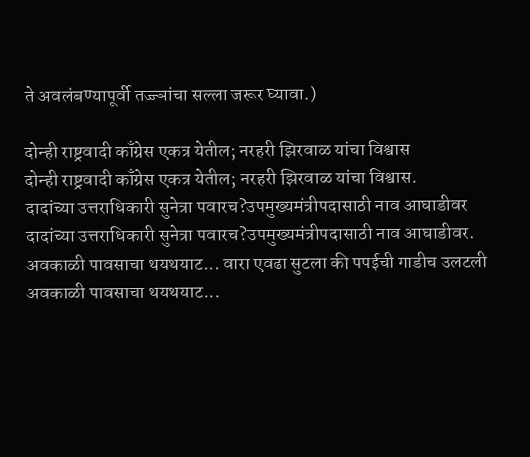ते अवलंबण्यापूर्वी तज्ज्ञांचा सल्ला जरूर घ्यावा.)

दोन्ही राष्ट्रवादी काँग्रेस एकत्र येतील; नरहरी झिरवाळ यांचा विश्वास
दोन्ही राष्ट्रवादी काँग्रेस एकत्र येतील; नरहरी झिरवाळ यांचा विश्वास.
दादांच्या उत्तराधिकारी सुनेत्रा पवारच?उपमुख्यमंत्रीपदासाठी नाव आघाडीवर
दादांच्या उत्तराधिकारी सुनेत्रा पवारच?उपमुख्यमंत्रीपदासाठी नाव आघाडीवर.
अवकाळी पावसाचा थयथयाट... वारा एवढा सुटला की पपईची गाडीच उलटली
अवकाळी पावसाचा थयथयाट...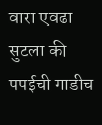वारा एवढा सुटला की पपईची गाडीच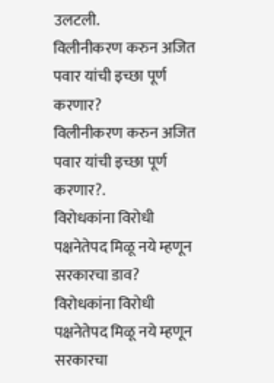उलटली.
विलीनीकरण करुन अजित पवार यांची इच्छा पूर्ण करणार?
विलीनीकरण करुन अजित पवार यांची इच्छा पूर्ण करणार?.
विरोधकांना विरोधी पक्षनेतेपद मिळू नये म्हणून सरकारचा डाव?
विरोधकांना विरोधी पक्षनेतेपद मिळू नये म्हणून सरकारचा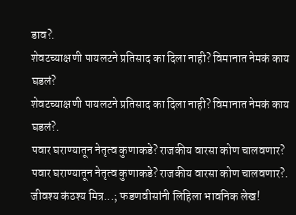डाव?.
शेवटच्याक्षणी पायलटने प्रतिसाद का दिला नाही? विमानात नेमकं काय घडलं?
शेवटच्याक्षणी पायलटने प्रतिसाद का दिला नाही? विमानात नेमकं काय घडलं?.
पवार घराण्यातून नेतृत्व कुणाकडे? राजकीय वारसा कोण चालवणार?
पवार घराण्यातून नेतृत्व कुणाकडे? राजकीय वारसा कोण चालवणार?.
जीवश्य कंठश्य मित्र...; फडणवीसांनी लिहिला भावनिक लेख!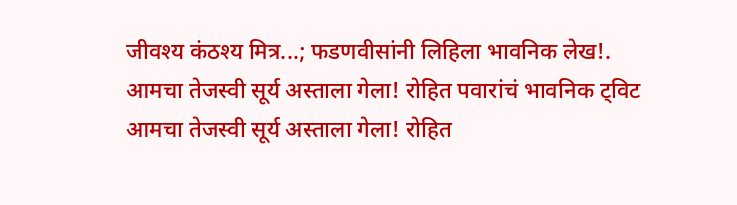जीवश्य कंठश्य मित्र...; फडणवीसांनी लिहिला भावनिक लेख!.
आमचा तेजस्वी सूर्य अस्ताला गेला! रोहित पवारांचं भावनिक ट्विट
आमचा तेजस्वी सूर्य अस्ताला गेला! रोहित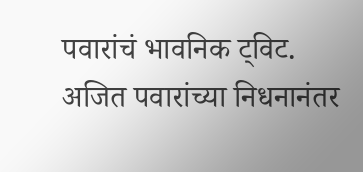पवारांचं भावनिक ट्विट.
अजित पवारांच्या निधनानंतर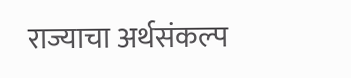राज्याचा अर्थसंकल्प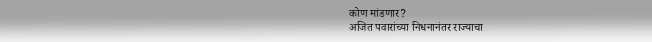कोण मांडणार?
अजित पवारांच्या निधनानंतर राज्याचा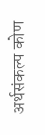अर्थसंकल्प कोण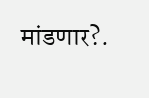मांडणार?.